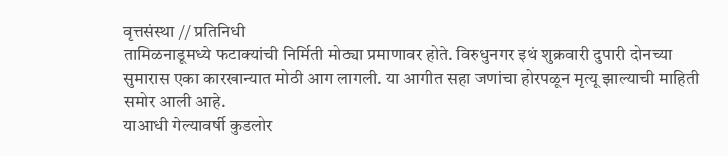वृत्तसंस्था // प्रतिनिधी
तामिळनाडूमध्ये फटाक्यांची निर्मिती मोठ्या प्रमाणावर होते. विरुधुनगर इथं शुक्रवारी दुपारी दोनच्या सुमारास एका कारखान्यात मोठी आग लागली. या आगीत सहा जणांचा होरपळून मृत्यू झाल्याची माहिती समोर आली आहे.
याआधी गेल्यावर्षी कुडलोर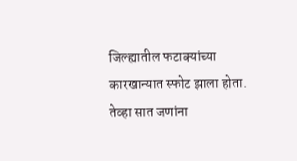जिल्ह्यातील फटाक्यांच्या कारखान्यात स्फोट झाला होता. तेव्हा सात जणांना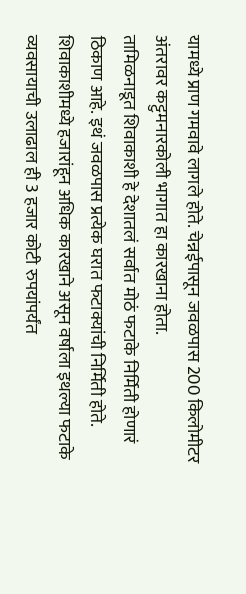यामध्ये प्राण गमवावे लागले होते. चेन्नईपासून जवळपास 200 किलोमीटर अंतरावर कट्टुमनारकोली भागात हा कारखाना होता.
तामिळनाडूत शिवाकाशी हे देशातलं सर्वात मोठं फटाके निर्मिती होणारं ठिकाण आहे. इथं जवळपास प्रत्येक घरात फटाक्यांची निर्मिती होते. शिवाकाशीमध्ये हजारांहून अधिक कारखाने असून वर्षाला इथल्या फटाके व्यवसायाची उलाढाल ही 3 हजार कोटी रुपयांपर्यंत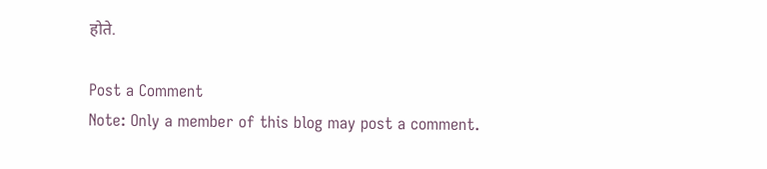होते.

Post a Comment
Note: Only a member of this blog may post a comment.